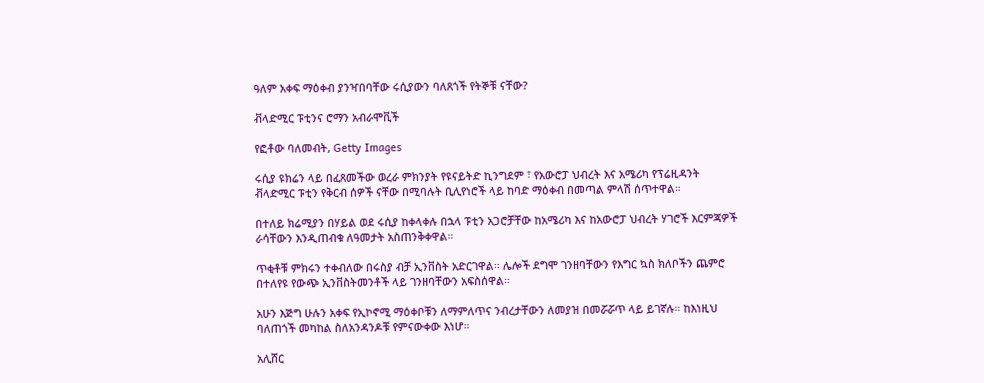ዓለም አቀፍ ማዕቀብ ያንዣበባቸው ሩሲያውን ባለጸጎች የትኞቹ ናቸው?

ቭላድሚር ፑቲንና ሮማን አብራሞቪች

የፎቶው ባለመብት, Getty Images

ሩሲያ ዩክሬን ላይ በፈጸመችው ወረራ ምክንያት የዩናይትድ ኪንግደም ፣ የአውሮፓ ህብረት እና አሜሪካ የፕሬዚዳንት ቭላድሚር ፑቲን የቅርብ ሰዎች ናቸው በሚባሉት ቢሊየነሮች ላይ ከባድ ማዕቀብ በመጣል ምላሽ ሰጥተዋል።

በተለይ ክሬሚያን በሃይል ወደ ሩሲያ ከቀላቀሉ በኋላ ፑቲን አጋሮቻቸው ከአሜሪካ እና ከአውሮፓ ህብረት ሃገሮች እርምጃዎች ራሳቸውን እንዲጠብቁ ለዓመታት አስጠንቅቀዋል።

ጥቂቶቹ ምክሩን ተቀብለው በሩስያ ብቻ ኢንቨስት አድርገዋል። ሌሎች ደግሞ ገንዘባቸውን የእግር ኳስ ክለቦችን ጨምሮ በተለየዩ የውጭ ኢንቨስትመንቶች ላይ ገንዘባቸውን አፍስሰዋል።

አሁን እጅግ ሁሉን አቀፍ የኢኮኖሚ ማዕቀቦቹን ለማምለጥና ንብረታቸውን ለመያዝ በመሯሯጥ ላይ ይገኛሉ። ከእነዚህ ባለጠጎች መካከል ስለአንዳንዶቹ የምናውቀው እነሆ።

አሊሸር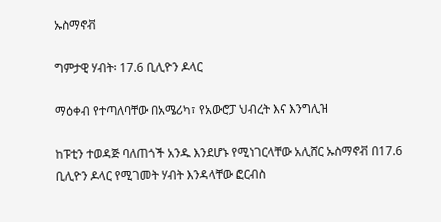ኡስማኖቭ

ግምታዊ ሃብት፡ 17.6 ቢሊዮን ዶላር

ማዕቀብ የተጣለባቸው በአሜሪካ፣ የአውሮፓ ህብረት እና እንግሊዝ

ከፑቲን ተወዳጅ ባለጠጎች አንዱ እንደሆኑ የሚነገርላቸው አሊሸር ኡስማኖቭ በ17.6 ቢሊዮን ዶላር የሚገመት ሃብት እንዳላቸው ፎርብስ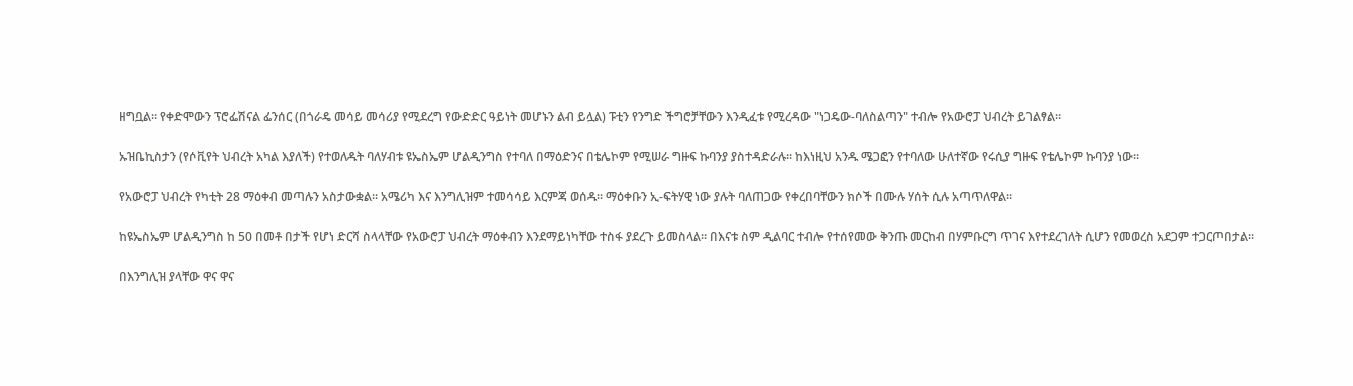ዘግቧል። የቀድሞውን ፕሮፌሽናል ፌንሰር (በጎራዴ መሳይ መሳሪያ የሚደረግ የውድድር ዓይነት መሆኑን ልብ ይሏል) ፑቲን የንግድ ችግሮቻቸውን እንዲፈቱ የሚረዳው "ነጋዴው-ባለስልጣን" ተብሎ የአውሮፓ ህብረት ይገልፃል።

ኡዝቤኪስታን (የሶቪየት ህብረት አካል እያለች) የተወለዱት ባለሃብቱ ዩኤስኤም ሆልዲንግስ የተባለ በማዕድንና በቴሌኮም የሚሠራ ግዙፍ ኩባንያ ያስተዳድራሉ። ከእነዚህ አንዱ ሜጋፎን የተባለው ሁለተኛው የሩሲያ ግዙፍ የቴሌኮም ኩባንያ ነው።

የአውሮፓ ህብረት የካቲት 28 ማዕቀብ መጣሉን አስታውቋል። አሜሪካ እና እንግሊዝም ተመሳሳይ እርምጃ ወሰዱ። ማዕቀቡን ኢ-ፍትሃዊ ነው ያሉት ባለጠጋው የቀረበባቸውን ክሶች በሙሉ ሃሰት ሲሉ አጣጥለዋል።

ከዩኤስኤም ሆልዲንግስ ከ 50 በመቶ በታች የሆነ ድርሻ ስላላቸው የአውሮፓ ህብረት ማዕቀብን እንደማይነካቸው ተስፋ ያደረጉ ይመስላል። በእናቱ ስም ዲልባር ተብሎ የተሰየመው ቅንጡ መርከብ በሃምቡርግ ጥገና እየተደረገለት ሲሆን የመወረስ አደጋም ተጋርጦበታል።

በእንግሊዝ ያላቸው ዋና ዋና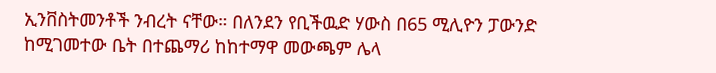ኢንቨስትመንቶች ንብረት ናቸው። በለንደን የቢችዉድ ሃውስ በ65 ሚሊዮን ፓውንድ ከሚገመተው ቤት በተጨማሪ ከከተማዋ መውጫም ሌላ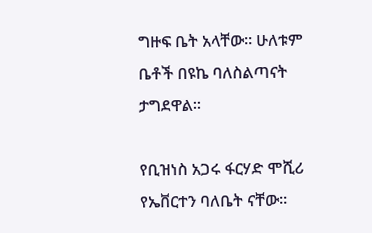ግዙፍ ቤት አላቸው። ሁለቱም ቤቶች በዩኬ ባለስልጣናት ታግደዋል።

የቢዝነስ አጋሩ ፋርሃድ ሞሺሪ የኤቨርተን ባለቤት ናቸው።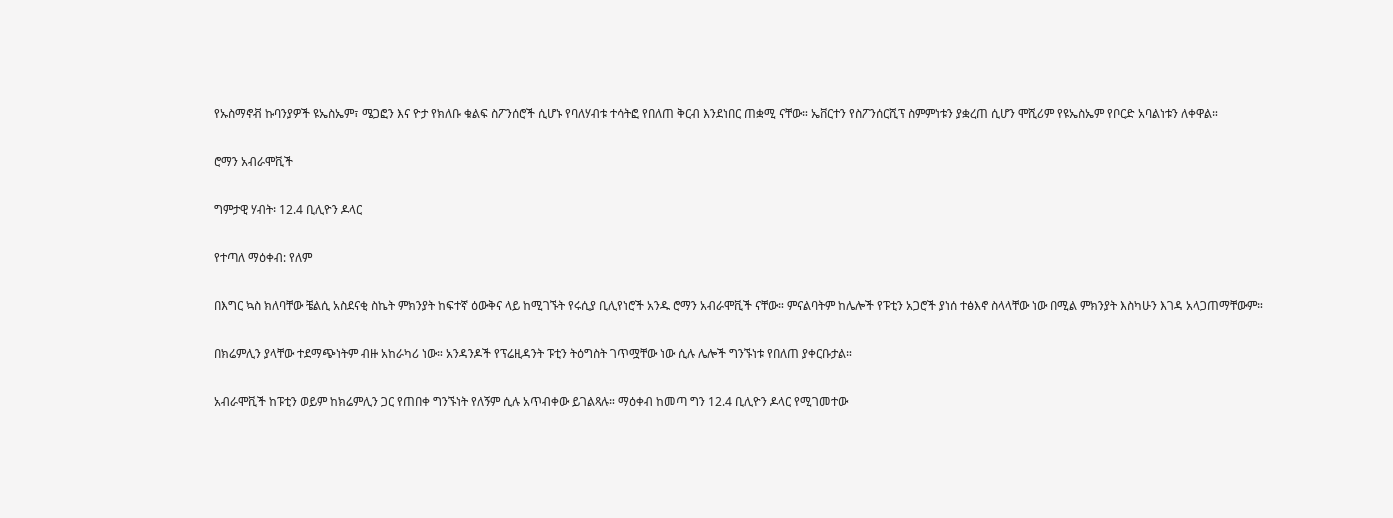የኡስማኖቭ ኩባንያዎች ዩኤስኤም፣ ሜጋፎን እና ዮታ የክለቡ ቁልፍ ስፖንሰሮች ሲሆኑ የባለሃብቱ ተሳትፎ የበለጠ ቅርብ እንደነበር ጠቋሚ ናቸው። ኤቨርተን የስፖንሰርሺፕ ስምምነቱን ያቋረጠ ሲሆን ሞሺሪም የዩኤስኤም የቦርድ አባልነቱን ለቀዋል።

ሮማን አብራሞቪች

ግምታዊ ሃብት፡ 12.4 ቢሊዮን ዶላር

የተጣለ ማዕቀብ: የለም

በእግር ኳስ ክለባቸው ቼልሲ አስደናቂ ስኬት ምክንያት ከፍተኛ ዕውቅና ላይ ከሚገኙት የሩሲያ ቢሊየነሮች አንዱ ሮማን አብራሞቪች ናቸው። ምናልባትም ከሌሎች የፑቲን አጋሮች ያነሰ ተፅእኖ ስላላቸው ነው በሚል ምክንያት እስካሁን እገዳ አላጋጠማቸውም።

በክሬምሊን ያላቸው ተደማጭነትም ብዙ አከራካሪ ነው። አንዳንዶች የፕሬዚዳንት ፑቲን ትዕግስት ገጥሟቸው ነው ሲሉ ሌሎች ግንኙነቱ የበለጠ ያቀርቡታል።

አብራሞቪች ከፑቲን ወይም ከክሬምሊን ጋር የጠበቀ ግንኙነት የለኝም ሲሉ አጥብቀው ይገልጻሉ። ማዕቀብ ከመጣ ግን 12.4 ቢሊዮን ዶላር የሚገመተው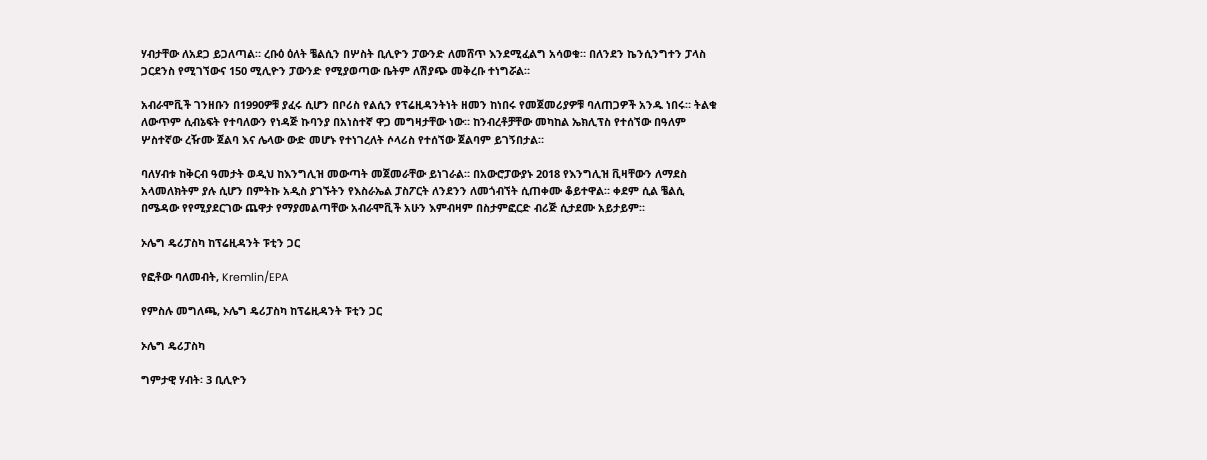ሃብታቸው ለአደጋ ይጋለጣል። ረቡዕ ዕለት ቼልሲን በሦስት ቢሊዮን ፓውንድ ለመሸጥ እንደሚፈልግ አሳወቁ። በለንደን ኬንሲንግተን ፓላስ ጋርደንስ የሚገኘውና 150 ሚሊዮን ፓውንድ የሚያወጣው ቤትም ለሽያጭ መቅረቡ ተነግሯል።

አብራሞቪች ገንዘቡን በ1990ዎቹ ያፈሩ ሲሆን በቦሪስ የልሲን የፕሬዚዳንትነት ዘመን ከነበሩ የመጀመሪያዎቹ ባለጠጋዎች አንዱ ነበሩ። ትልቁ ለውጥም ሲብኔፍት የተባለውን የነዳጅ ኩባንያ በአነስተኛ ዋጋ መግዛታቸው ነው። ከንብረቶቻቸው መካከል ኤክሊፕስ የተሰኘው በዓለም ሦስተኛው ረዥሙ ጀልባ እና ሌላው ውድ መሆኑ የተነገረለት ሶላሪስ የተሰኘው ጀልባም ይገኝበታል።

ባለሃብቱ ከቅርብ ዓመታት ወዲህ ከእንግሊዝ መውጣት መጀመራቸው ይነገራል። በአውሮፓውያኑ 2018 የእንግሊዝ ቪዛቸውን ለማደስ አላመለክትም ያሉ ሲሆን በምትኩ አዲስ ያገኙትን የእስራኤል ፓስፖርት ለንደንን ለመጎብኘት ሲጠቀሙ ቆይተዋል። ቀደም ሲል ቼልሲ በሜዳው የየሚያደርገው ጨዋታ የማያመልጣቸው አብራሞቪች አሁን እምብዛም በስታምፎርድ ብሪጅ ሲታደሙ አይታይም።

ኦሌግ ዴሪፓስካ ከፕሬዚዳንት ፑቲን ጋር

የፎቶው ባለመብት, Kremlin/EPA

የምስሉ መግለጫ, ኦሌግ ዴሪፓስካ ከፕሬዚዳንት ፑቲን ጋር

ኦሌግ ዴሪፓስካ

ግምታዊ ሃብት፡ 3 ቢሊዮን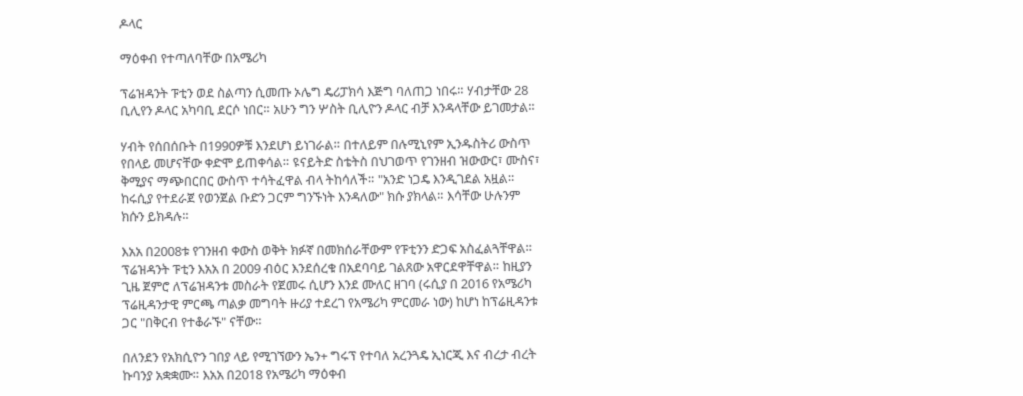ዶላር

ማዕቀብ የተጣለባቸው በአሜሪካ

ፕሬዝዳንት ፑቲን ወደ ስልጣን ሲመጡ ኦሌግ ዴሪፓክሳ እጅግ ባለጠጋ ነበሩ። ሃብታቸው 28 ቢሊየን ዶላር አካባቢ ደርሶ ነበር። አሁን ግን ሦስት ቢሊዮን ዶላር ብቻ እንዳላቸው ይገመታል።

ሃብት የሰበሰቡት በ1990ዎቹ እንደሆነ ይነገራል። በተለይም በሉሚኒየም ኢንዱስትሪ ውስጥ የበላይ መሆናቸው ቀድሞ ይጠቀሳል። ዩናይትድ ስቴትስ በህገወጥ የገንዘብ ዝውውር፣ ሙስና፣ ቅሚያና ማጭበርበር ውስጥ ተሳትፈዋል ብላ ትከሳለች። "አንድ ነጋዴ እንዲገደል አዟል። ከሩሲያ የተደራጀ የወንጀል ቡድን ጋርም ግንኙነት እንዳለው" ክሱ ያክላል። እሳቸው ሁሉንም ክሱን ይክዳሉ።

እአአ በ2008ቱ የገንዘብ ቀውስ ወቅት ክፉኛ በመክሰራቸውም የፑቲንን ድጋፍ አስፈልጓቸዋል። ፕሬዝዳንት ፑቲን እአአ በ 2009 ብዕር እንደሰረቁ በአደባባይ ገልጸው አዋርደዋቸዋል። ከዚያን ጊዜ ጀምሮ ለፕሬዝዳንቱ መስራት የጀመሩ ሲሆን እንደ ሙለር ዘገባ (ሩሲያ በ 2016 የአሜሪካ ፕሬዚዳንታዊ ምርጫ ጣልቃ መግባት ዙሪያ ተደረገ የአሜሪካ ምርመራ ነው) ከሆነ ከፕሬዚዳንቱ ጋር "በቅርብ የተቆራኙ" ናቸው።

በለንደን የአክሲዮን ገበያ ላይ የሚገኘውን ኤን+ ግሩፕ የተባለ አረንጓዴ ኢነርጂ እና ብረታ ብረት ኩባንያ አቋቋሙ። እአአ በ2018 የአሜሪካ ማዕቀብ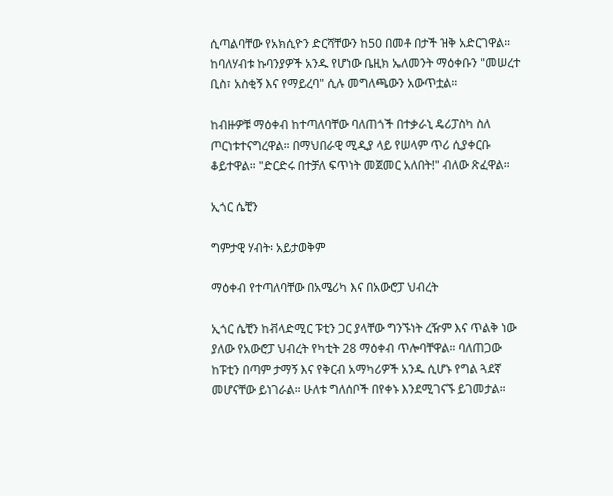ሲጣልባቸው የአክሲዮን ድርሻቸውን ከ50 በመቶ በታች ዝቅ አድርገዋል። ከባለሃብቱ ኩባንያዎች አንዱ የሆነው ቤዚክ ኤለመንት ማዕቀቡን "መሠረተ ቢስ፣ አስቂኝ እና የማይረባ" ሲሉ መግለጫውን አውጥቷል።

ከብዙዎቹ ማዕቀብ ከተጣለባቸው ባለጠጎች በተቃራኒ ዴሪፓስካ ስለ ጦርነቱተናግረዋል። በማህበራዊ ሚዲያ ላይ የሠላም ጥሪ ሲያቀርቡ ቆይተዋል። "ድርድሩ በተቻለ ፍጥነት መጀመር አለበት!" ብለው ጽፈዋል።

ኢጎር ሴቺን

ግምታዊ ሃብት፡ አይታወቅም

ማዕቀብ የተጣለባቸው በአሜሪካ እና በአውሮፓ ህብረት

ኢጎር ሴቺን ከቭላድሚር ፑቲን ጋር ያላቸው ግንኙነት ረዥም እና ጥልቅ ነው ያለው የአውሮፓ ህብረት የካቲት 28 ማዕቀብ ጥሎባቸዋል። ባለጠጋው ከፑቲን በጣም ታማኝ እና የቅርብ አማካሪዎች አንዱ ሲሆኑ የግል ጓደኛ መሆናቸው ይነገራል። ሁለቱ ግለሰቦች በየቀኑ እንደሚገናኙ ይገመታል።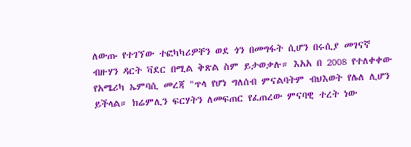ለውጡ የተገኘው ተፎካካሪዎቸን ወደ ጎን በመግፋት ሲሆን በሩሲያ መገናኛ ብዙሃን ዳርት ቫደር በሚል ቅጽል ስም ይታወቃሉ። እአአ በ 2008 የተለቀቀው የአሜሪካ ኤምባሲ መረጃ "ጥላ የሆነ ግለሰብ ምናልባትም ብህእወት የሌለ ሊሆን ይችላል። ክሬምሊን ፍርሃትን ለመፍጠር የፈጠረው ምናባዊ ተረት ነው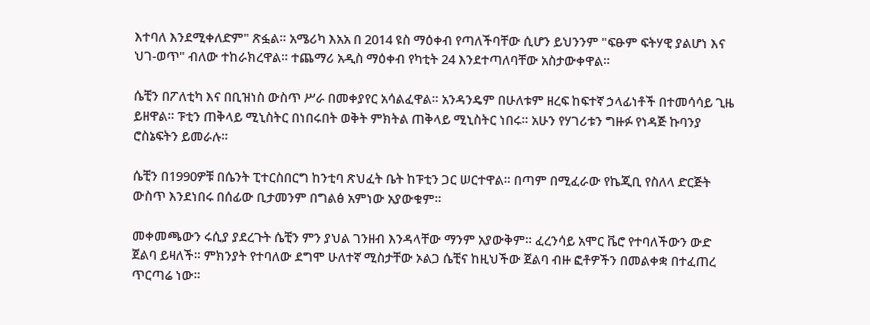እተባለ እንደሚቀለድም" ጽፏል። አሜሪካ እአአ በ 2014 ዩስ ማዕቀብ የጣለችባቸው ሲሆን ይህንንም "ፍፁም ፍትሃዊ ያልሆነ እና ህገ-ወጥ" ብለው ተከራክረዋል። ተጨማሪ አዲስ ማዕቀብ የካቲት 24 እንደተጣለባቸው አስታውቀዋል።

ሴቺን በፖለቲካ እና በቢዝነስ ውስጥ ሥራ በመቀያየር አሳልፈዋል። አንዳንዴም በሁለቱም ዘረፍ ከፍተኛ ኃላፊነቶች በተመሳሳይ ጊዜ ይዘዋል። ፑቲን ጠቅላይ ሚኒስትር በነበሩበት ወቅት ምክትል ጠቅላይ ሚኒስትር ነበሩ። አሁን የሃገሪቱን ግዙፉ የነዳጅ ኩባንያ ሮስኔፍትን ይመራሉ።

ሴቺን በ1990ዎቹ በሴንት ፒተርስበርግ ከንቲባ ጽህፈት ቤት ከፑቲን ጋር ሠርተዋል። በጣም በሚፈራው የኬጂቢ የስለላ ድርጅት ውስጥ እንደነበሩ በሰፊው ቢታመንም በግልፅ አምነው አያውቁም።

መቀመጫውን ሩሲያ ያደረጉት ሴቺን ምን ያህል ገንዘብ እንዳላቸው ማንም አያውቅም። ፈረንሳይ አሞር ቬሮ የተባለችውን ውድ ጀልባ ይዛለች። ምክንያት የተባለው ደግሞ ሁለተኛ ሚስታቸው ኦልጋ ሴቺና ከዚህችው ጀልባ ብዙ ፎቶዎችን በመልቀቋ በተፈጠረ ጥርጣሬ ነው።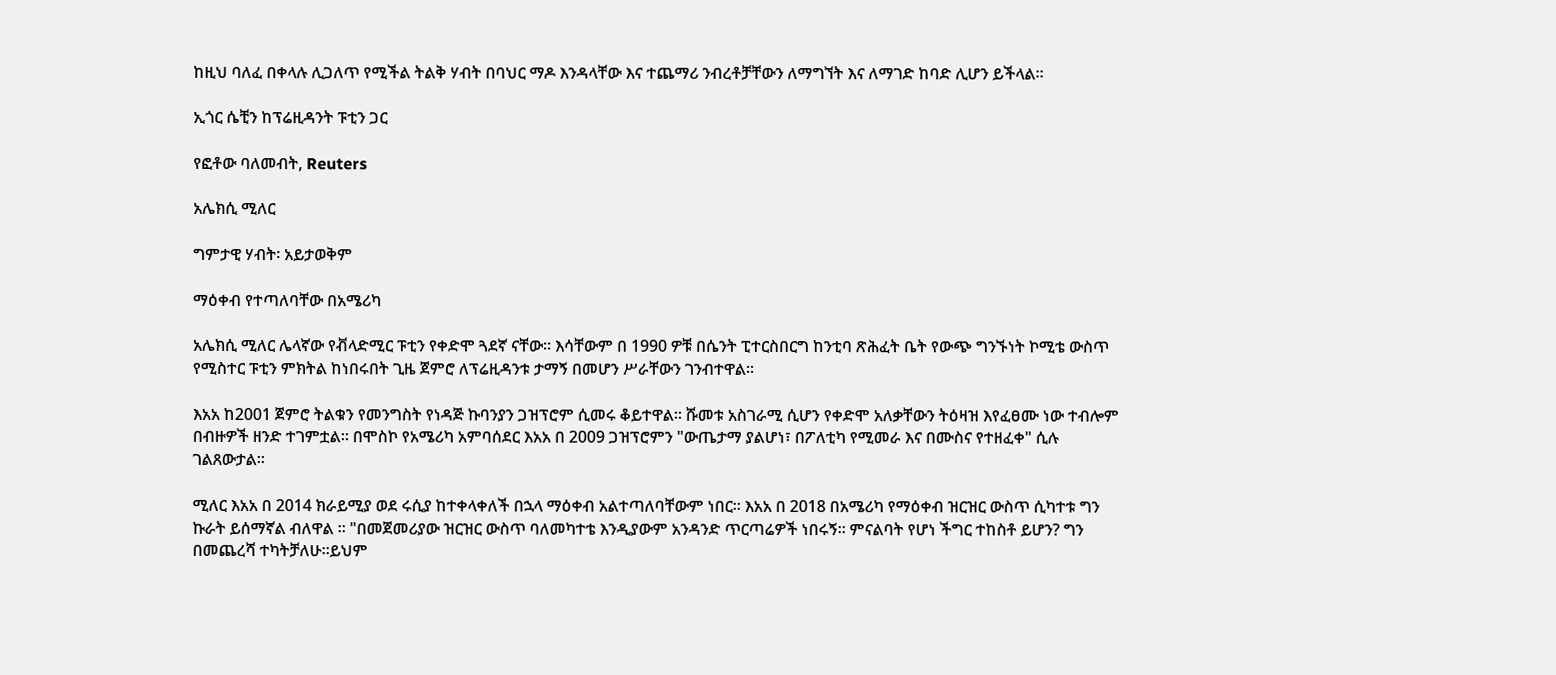ከዚህ ባለፈ በቀላሉ ሊጋለጥ የሚችል ትልቅ ሃብት በባህር ማዶ እንዳላቸው እና ተጨማሪ ንብረቶቻቸውን ለማግኘት እና ለማገድ ከባድ ሊሆን ይችላል።

ኢጎር ሴቺን ከፕሬዚዳንት ፑቲን ጋር

የፎቶው ባለመብት, Reuters

አሌክሲ ሚለር

ግምታዊ ሃብት፡ አይታወቅም

ማዕቀብ የተጣለባቸው በአሜሪካ

አሌክሲ ሚለር ሌላኛው የቭላድሚር ፑቲን የቀድሞ ጓደኛ ናቸው። እሳቸውም በ 1990 ዎቹ በሴንት ፒተርስበርግ ከንቲባ ጽሕፈት ቤት የውጭ ግንኙነት ኮሚቴ ውስጥ የሚስተር ፑቲን ምክትል ከነበሩበት ጊዜ ጀምሮ ለፕሬዚዳንቱ ታማኝ በመሆን ሥራቸውን ገንብተዋል።

እአአ ከ2001 ጀምሮ ትልቁን የመንግስት የነዳጅ ኩባንያን ጋዝፕሮም ሲመሩ ቆይተዋል። ሹመቱ አስገራሚ ሲሆን የቀድሞ አለቃቸውን ትዕዛዝ እየፈፀሙ ነው ተብሎም በብዙዎች ዘንድ ተገምቷል። በሞስኮ የአሜሪካ አምባሰደር እአአ በ 2009 ጋዝፕሮምን "ውጤታማ ያልሆነ፣ በፖለቲካ የሚመራ እና በሙስና የተዘፈቀ" ሲሉ ገልጸውታል።

ሚለር እአአ በ 2014 ክራይሚያ ወደ ሩሲያ ከተቀላቀለች በኋላ ማዕቀብ አልተጣለባቸውም ነበር። እአአ በ 2018 በአሜሪካ የማዕቀብ ዝርዝር ውስጥ ሲካተቱ ግን ኩራት ይሰማኛል ብለዋል ። "በመጀመሪያው ዝርዝር ውስጥ ባለመካተቴ እንዲያውም አንዳንድ ጥርጣሬዎች ነበሩኝ። ምናልባት የሆነ ችግር ተከስቶ ይሆን? ግን በመጨረሻ ተካትቻለሁ።ይህም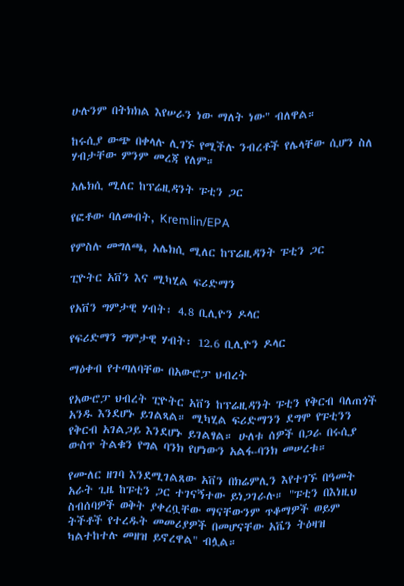ሁሉንም በትክክል እየሠራን ነው ማለት ነው" ብለዋል።

ከሩሲያ ውጭ በቀላሉ ሊገኙ የሚችሉ ንብረቶች የሌላቸው ሲሆን ስለ ሃብታቸው ምንም መረጃ የለም።

አሌክሲ ሚለር ከፕሬዚዳንት ፑቲን ጋር

የፎቶው ባለመብት, Kremlin/EPA

የምስሉ መግለጫ, አሌክሲ ሚለር ከፕሬዚዳንት ፑቲን ጋር

ፒዮትር አቨን እና ሚካሂል ፍሪድማን

የአቨን ግምታዊ ሃብት፡ 4.8 ቢሊዮን ዶላር

የፍሪድማን ግምታዊ ሃብት፡ 12.6 ቢሊዮን ዶላር

ማዕቀብ የተጣለባቸው በአውሮፓ ህብረት

የአውሮፓ ህብረት ፒዮትር አቨን ከፕሬዚዳንት ፑቲን የቅርብ ባለጠጎች አንዱ እንደሆኑ ይገልጻል። ሚካሂል ፍሪድማንን ደግሞ የፑቲንን የቅርብ አገልጋይ እንደሆኑ ይገልፃል። ሁለቱ ሰዎች በጋራ በሩሲያ ውስጥ ትልቁን የግል ባንክ የሆነውን አልፋ-ባንክ መሠረቱ።

የሙለር ዘገባ እንደሚገልጸው አቨን በክሬምሊን እየተገኙ በዓመት አራት ጊዜ ከፑቲን ጋር ተገናኝተው ይነጋገራሉ። "ፑቲን በእነዚህ ስብሰባዎች ወቅት ያቀረቧቸው ማናቸውንም ጥቆማዎች ወይም ትችቶች የተረዱት መመሪያዎች በመሆናቸው አቬን ትዕዛዝ ካልተከተሉ መዘዝ ይኖረዋል" ብሏል።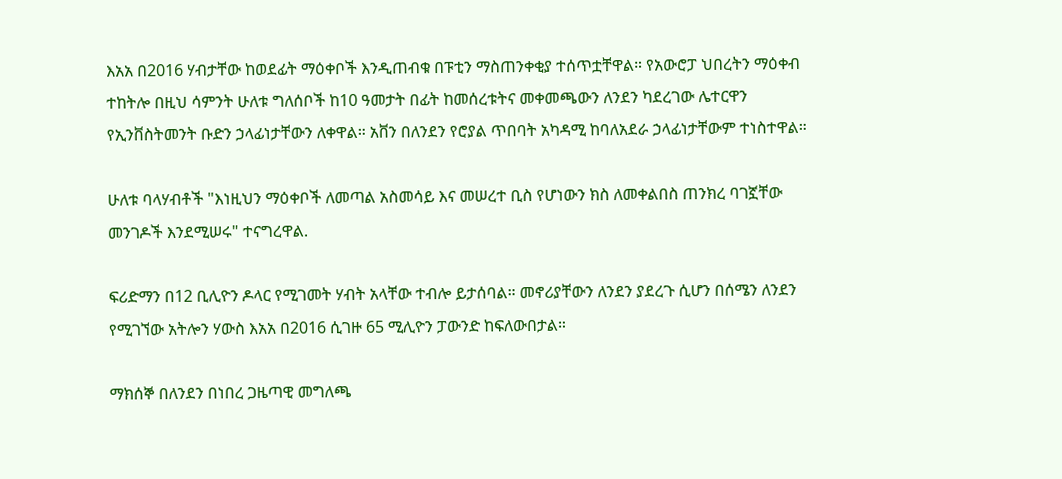እአአ በ2016 ሃብታቸው ከወደፊት ማዕቀቦች እንዲጠብቁ በፑቲን ማስጠንቀቂያ ተሰጥቷቸዋል። የአውሮፓ ህበረትን ማዕቀብ ተከትሎ በዚህ ሳምንት ሁለቱ ግለሰቦች ከ10 ዓመታት በፊት ከመሰረቱትና መቀመጫውን ለንደን ካደረገው ሌተርዋን የኢንቨስትመንት ቡድን ኃላፊነታቸውን ለቀዋል። አቨን በለንደን የሮያል ጥበባት አካዳሚ ከባለአደራ ኃላፊነታቸውም ተነስተዋል።

ሁለቱ ባላሃብቶች "እነዚህን ማዕቀቦች ለመጣል አስመሳይ እና መሠረተ ቢስ የሆነውን ክስ ለመቀልበስ ጠንክረ ባገኟቸው መንገዶች እንደሚሠሩ" ተናግረዋል.

ፍሪድማን በ12 ቢሊዮን ዶላር የሚገመት ሃብት አላቸው ተብሎ ይታሰባል። መኖሪያቸውን ለንደን ያደረጉ ሲሆን በሰሜን ለንደን የሚገኘው አትሎን ሃውስ እአአ በ2016 ሲገዙ 65 ሚሊዮን ፓውንድ ከፍለውበታል።

ማክሰኞ በለንደን በነበረ ጋዜጣዊ መግለጫ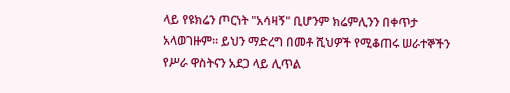ላይ የዩክሬን ጦርነት "አሳዛኝ" ቢሆንም ክሬምሊንን በቀጥታ አላወገዙም። ይህን ማድረግ በመቶ ሺህዎች የሚቆጠሩ ሠራተኞችን የሥራ ዋስትናን አደጋ ላይ ሊጥል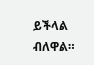ይችላል ብለዋል።